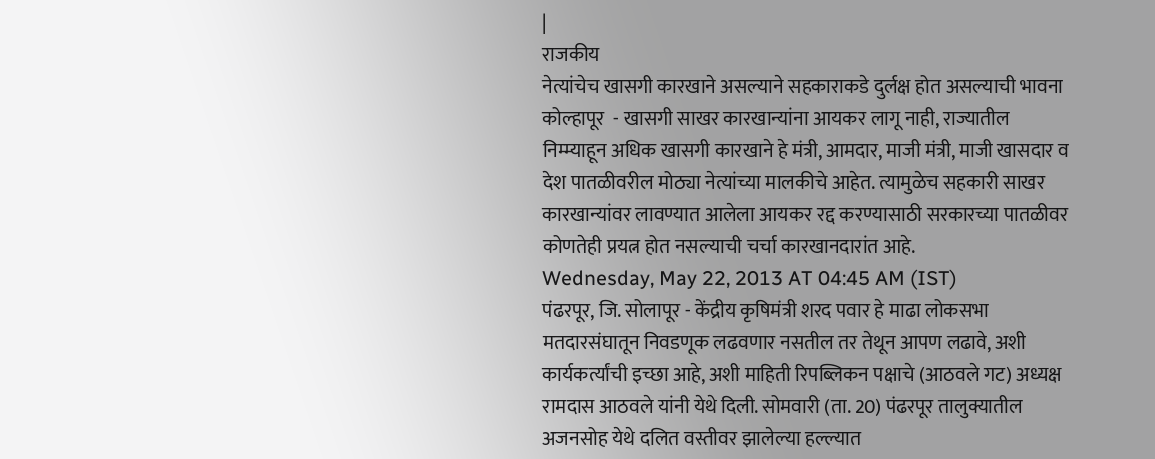|
राजकीय
नेत्यांचेच खासगी कारखाने असल्याने सहकाराकडे दुर्लक्ष होत असल्याची भावना कोल्हापूर  - खासगी साखर कारखान्यांना आयकर लागू नाही, राज्यातील निम्म्याहून अधिक खासगी कारखाने हे मंत्री, आमदार, माजी मंत्री, माजी खासदार व देश पातळीवरील मोठ्या नेत्यांच्या मालकीचे आहेत. त्यामुळेच सहकारी साखर कारखान्यांवर लावण्यात आलेला आयकर रद्द करण्यासाठी सरकारच्या पातळीवर कोणतेही प्रयत्न होत नसल्याची चर्चा कारखानदारांत आहे.
Wednesday, May 22, 2013 AT 04:45 AM (IST)
पंढरपूर, जि. सोलापूर - केंद्रीय कृषिमंत्री शरद पवार हे माढा लोकसभा मतदारसंघातून निवडणूक लढवणार नसतील तर तेथून आपण लढावे, अशी कार्यकर्त्यांची इच्छा आहे, अशी माहिती रिपब्लिकन पक्षाचे (आठवले गट) अध्यक्ष रामदास आठवले यांनी येथे दिली. सोमवारी (ता. 20) पंढरपूर तालुक्यातील अजनसोह येथे दलित वस्तीवर झालेल्या हल्ल्यात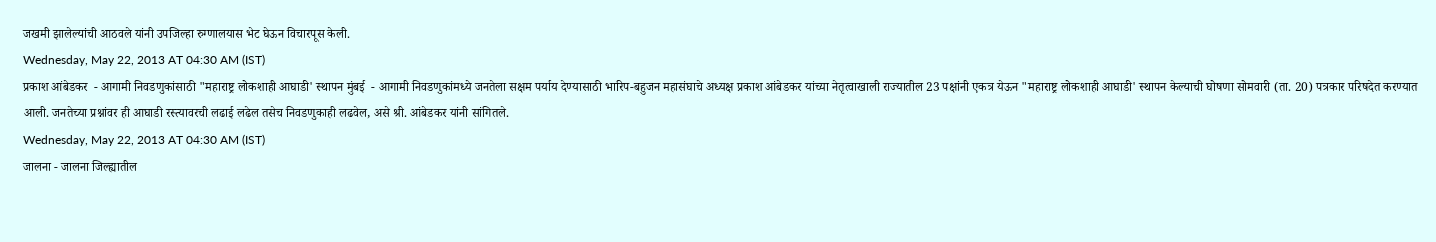जखमी झालेल्यांची आठवले यांनी उपजिल्हा रुग्णालयास भेट घेऊन विचारपूस केली.
Wednesday, May 22, 2013 AT 04:30 AM (IST)
प्रकाश आंबेडकर  - आगामी निवडणुकांसाठी "महाराष्ट्र लोकशाही आघाडी' स्थापन मुंबई  - आगामी निवडणुकांमध्ये जनतेला सक्षम पर्याय देण्यासाठी भारिप-बहुजन महासंघाचे अध्यक्ष प्रकाश आंबेडकर यांच्या नेतृत्वाखाली राज्यातील 23 पक्षांनी एकत्र येऊन "महाराष्ट्र लोकशाही आघाडी' स्थापन केल्याची घोषणा सोमवारी (ता. 20) पत्रकार परिषदेत करण्यात आली. जनतेच्या प्रश्नांवर ही आघाडी रस्त्यावरची लढाई लढेल तसेच निवडणुकाही लढवेल, असे श्री. आंबेडकर यांनी सांगितले.
Wednesday, May 22, 2013 AT 04:30 AM (IST)
जालना - जालना जिल्ह्यातील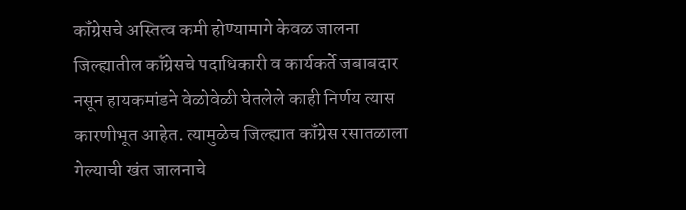कॉंग्रेसचे अस्तित्व कमी होण्यामागे केवळ जालना जिल्ह्यातील कॉंग्रेसचे पदाधिकारी व कार्यकर्ते जबाबदार नसून हायकमांडने वेळोवेळी घेतलेले काही निर्णय त्यास कारणीभूत आहेत. त्यामुळेच जिल्ह्यात कॉंग्रेस रसातळाला गेल्याची खंत जालनाचे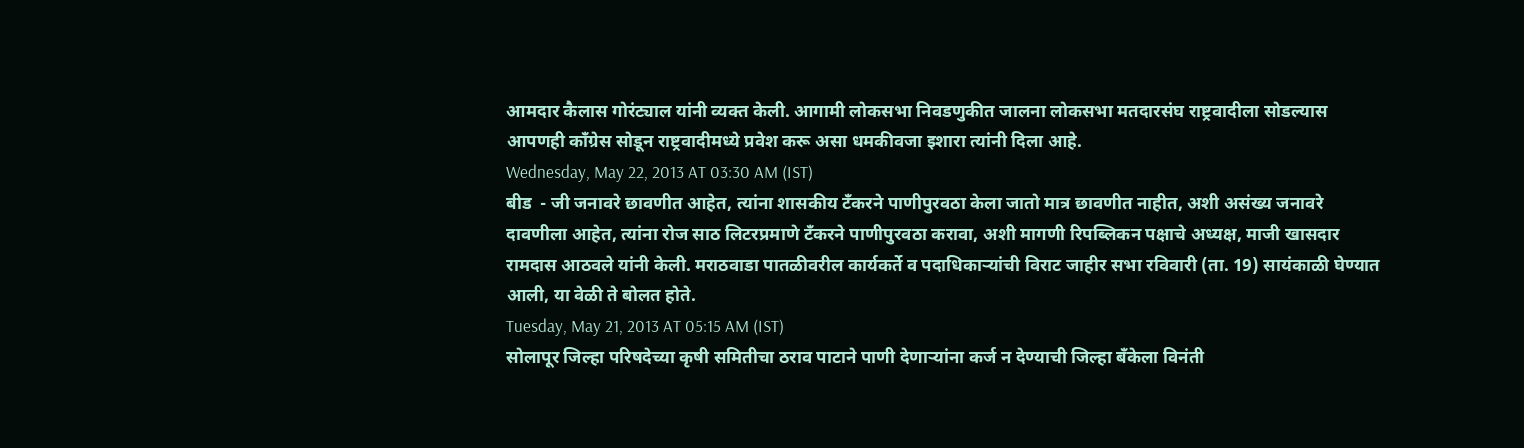आमदार कैलास गोरंट्याल यांनी व्यक्त केली. आगामी लोकसभा निवडणुकीत जालना लोकसभा मतदारसंघ राष्ट्रवादीला सोडल्यास आपणही कॉंग्रेस सोडून राष्ट्रवादीमध्ये प्रवेश करू असा धमकीवजा इशारा त्यांनी दिला आहे.
Wednesday, May 22, 2013 AT 03:30 AM (IST)
बीड  - जी जनावरे छावणीत आहेत, त्यांना शासकीय टॅंकरने पाणीपुरवठा केला जातो मात्र छावणीत नाहीत, अशी असंख्य जनावरे दावणीला आहेत, त्यांना रोज साठ लिटरप्रमाणे टॅंकरने पाणीपुरवठा करावा, अशी मागणी रिपब्लिकन पक्षाचे अध्यक्ष, माजी खासदार रामदास आठवले यांनी केली. मराठवाडा पातळीवरील कार्यकर्ते व पदाधिकाऱ्यांची विराट जाहीर सभा रविवारी (ता. 19) सायंकाळी घेण्यात आली, या वेळी ते बोलत होते.
Tuesday, May 21, 2013 AT 05:15 AM (IST)
सोलापूर जिल्हा परिषदेच्या कृषी समितीचा ठराव पाटाने पाणी देणाऱ्यांना कर्ज न देण्याची जिल्हा बॅंकेला विनंती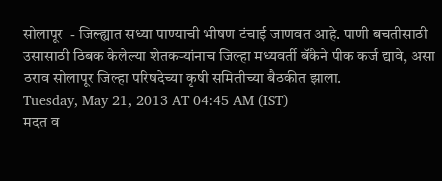सोलापूर  - जिल्ह्यात सध्या पाण्याची भीषण टंचाई जाणवत आहे. पाणी बचतीसाठी उसासाठी ठिबक केलेल्या शेतकऱ्यांनाच जिल्हा मध्यवर्ती बॅंकेने पीक कर्ज द्यावे, असा ठराव सोलापूर जिल्हा परिषदेच्या कृषी समितीच्या बैठकीत झाला.
Tuesday, May 21, 2013 AT 04:45 AM (IST)
मदत व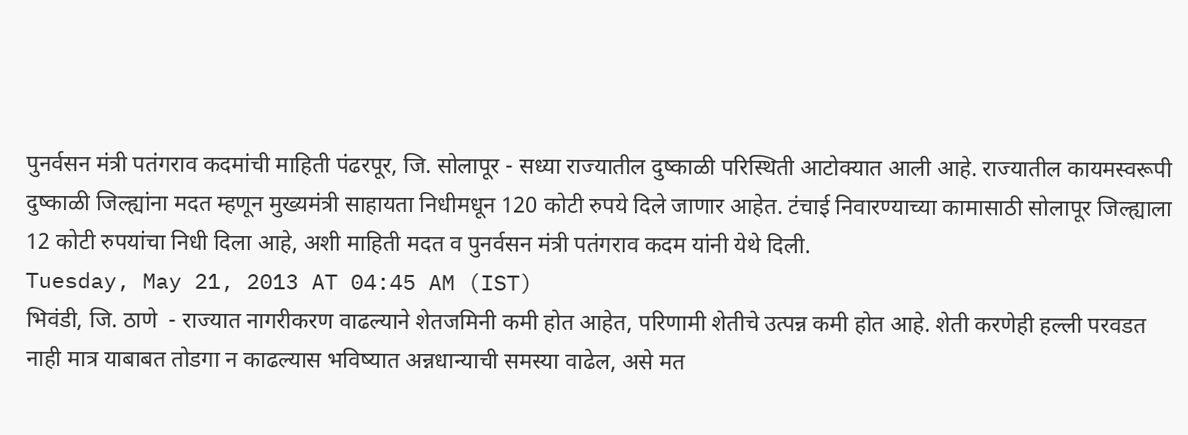पुनर्वसन मंत्री पतंगराव कदमांची माहिती पंढरपूर, जि. सोलापूर - सध्या राज्यातील दुष्काळी परिस्थिती आटोक्यात आली आहे. राज्यातील कायमस्वरूपी दुष्काळी जिल्ह्यांना मदत म्हणून मुख्यमंत्री साहायता निधीमधून 120 कोटी रुपये दिले जाणार आहेत. टंचाई निवारण्याच्या कामासाठी सोलापूर जिल्ह्याला 12 कोटी रुपयांचा निधी दिला आहे, अशी माहिती मदत व पुनर्वसन मंत्री पतंगराव कदम यांनी येथे दिली.
Tuesday, May 21, 2013 AT 04:45 AM (IST)
भिवंडी, जि. ठाणे  - राज्यात नागरीकरण वाढल्याने शेतजमिनी कमी होत आहेत, परिणामी शेतीचे उत्पन्न कमी होत आहे. शेती करणेही हल्ली परवडत नाही मात्र याबाबत तोडगा न काढल्यास भविष्यात अन्नधान्याची समस्या वाढेल, असे मत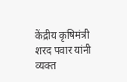केंद्रीय कृषिमंत्री शरद पवार यांनी व्यक्त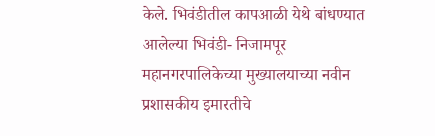केले. भिवंडीतील कापआळी येथे बांधण्यात आलेल्या भिवंडी- निजामपूर महानगरपालिकेच्या मुख्यालयाच्या नवीन प्रशासकीय इमारतीचे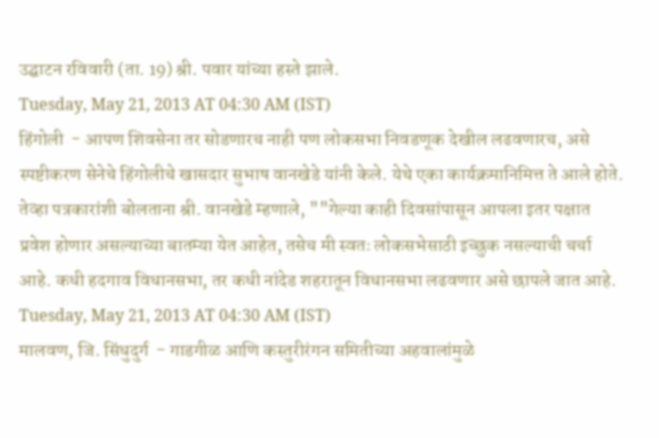उद्घाटन रविवारी (ता. 19) श्री. पवार यांच्या हस्ते झाले.
Tuesday, May 21, 2013 AT 04:30 AM (IST)
हिंगोली  - आपण शिवसेना तर सोडणारच नाही पण लोकसभा निवडणूक देखील लढवणारच, असे स्पष्टीकरण सेनेचे हिंगोलीचे खासदार सुभाष वानखेडे यांनी केले. येथे एका कार्यक्रमानिमित्त ते आले होते. तेव्हा पत्रकारांशी बोलताना श्री. वानखेडे म्हणाले, ""गेल्या काही दिवसांपासून आपला इतर पक्षात प्रवेश होणार असल्याच्या बातम्या येत आहेत, तसेच मी स्वतः लोकसभेसाठी इच्छुक नसल्याची चर्चा आहे. कधी हदगाव विधानसभा, तर कधी नांदेड शहरातून विधानसभा लढवणार असे छापले जात आहे.
Tuesday, May 21, 2013 AT 04:30 AM (IST)
मालवण, जि. सिंधुदुर्ग  - गाडगीळ आणि कस्तुरीरंगन समितीच्या अहवालांमुळे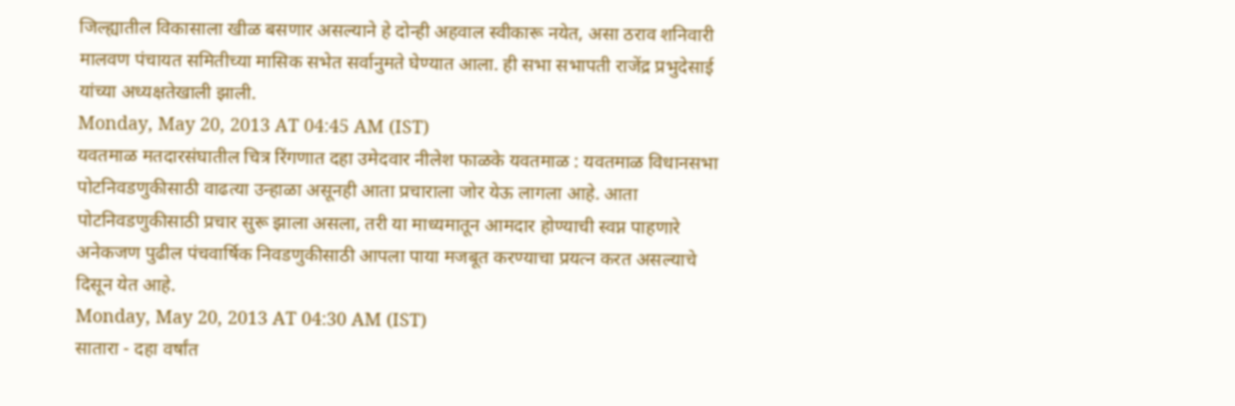जिल्ह्यातील विकासाला खीळ बसणार असल्याने हे दोन्ही अहवाल स्वीकारू नयेत, असा ठराव शनिवारी मालवण पंचायत समितीच्या मासिक सभेत सर्वानुमते घेण्यात आला. ही सभा सभापती राजेंद्र प्रभुदेसाई यांच्या अध्यक्षतेखाली झाली.
Monday, May 20, 2013 AT 04:45 AM (IST)
यवतमाळ मतदारसंघातील चित्र रिंगणात दहा उमेदवार नीलेश फाळके यवतमाळ : यवतमाळ विधानसभा पोटनिवडणुकीसाठी वाढत्या उन्हाळा असूनही आता प्रचाराला जोर येऊ लागला आहे. आता पोटनिवडणुकीसाठी प्रचार सुरू झाला असला, तरी या माध्यमातून आमदार होण्याची स्वप्न पाहणारे अनेकजण पुढील पंचवार्षिक निवडणुकीसाठी आपला पाया मजबूत करण्याचा प्रयत्न करत असल्याचे दिसून येत आहे.
Monday, May 20, 2013 AT 04:30 AM (IST)
सातारा - दहा वर्षांत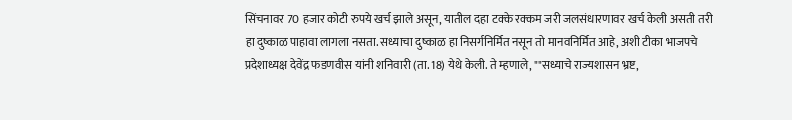सिंचनावर 70 हजार कोटी रुपये खर्च झाले असून, यातील दहा टक्के रक्कम जरी जलसंधारणावर खर्च केली असती तरी हा दुष्काळ पाहावा लागला नसता. सध्याचा दुष्काळ हा निसर्गनिर्मित नसून तो मानवनिर्मित आहे, अशी टीका भाजपचे प्रदेशाध्यक्ष देवेंद्र फडणवीस यांनी शनिवारी (ता. 18) येथे केली. ते म्हणाले, ""सध्याचे राज्यशासन भ्रष्ट,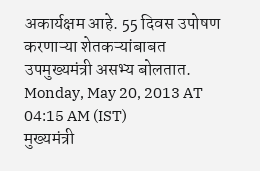अकार्यक्षम आहे. 55 दिवस उपोषण करणाऱ्या शेतकऱ्यांबाबत उपमुख्यमंत्री असभ्य बोलतात.
Monday, May 20, 2013 AT 04:15 AM (IST)
मुख्यमंत्री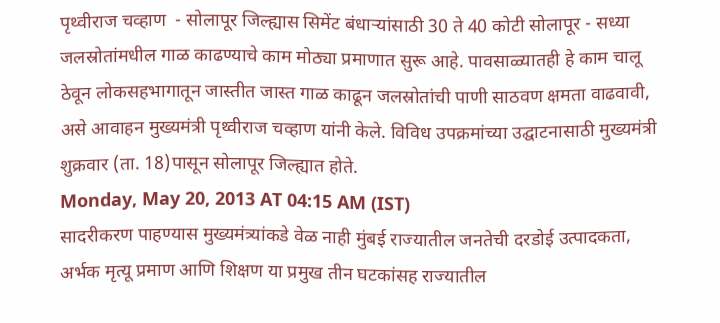पृथ्वीराज चव्हाण  - सोलापूर जिल्ह्यास सिमेंट बंधाऱ्यांसाठी 30 ते 40 कोटी सोलापूर - सध्या जलस्रोतांमधील गाळ काढण्याचे काम मोठ्या प्रमाणात सुरू आहे. पावसाळ्यातही हे काम चालू ठेवून लोकसहभागातून जास्तीत जास्त गाळ काढून जलस्रोतांची पाणी साठवण क्षमता वाढवावी, असे आवाहन मुख्यमंत्री पृथ्वीराज चव्हाण यांनी केले. विविध उपक्रमांच्या उद्घाटनासाठी मुख्यमंत्री शुक्रवार (ता. 18)पासून सोलापूर जिल्ह्यात होते.
Monday, May 20, 2013 AT 04:15 AM (IST)
सादरीकरण पाहण्यास मुख्यमंत्र्यांकडे वेळ नाही मुंबई राज्यातील जनतेची दरडोई उत्पादकता, अर्भक मृत्यू प्रमाण आणि शिक्षण या प्रमुख तीन घटकांसह राज्यातील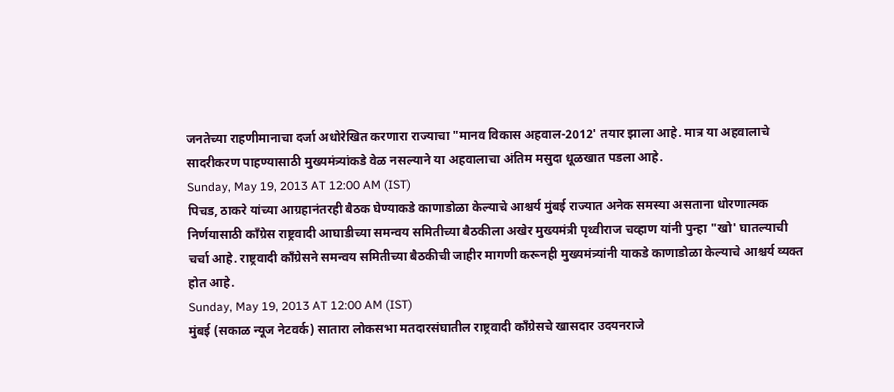जनतेच्या राहणीमानाचा दर्जा अधोरेखित करणारा राज्याचा "मानव विकास अहवाल-2012' तयार झाला आहे. मात्र या अहवालाचे सादरीकरण पाहण्यासाठी मुख्यमंत्र्यांकडे वेळ नसल्याने या अहवालाचा अंतिम मसुदा धूळखात पडला आहे.
Sunday, May 19, 2013 AT 12:00 AM (IST)
पिचड, ठाकरे यांच्या आग्रहानंतरही बैठक घेण्याकडे काणाडोळा केल्याचे आश्चर्य मुंबई राज्यात अनेक समस्या असताना धोरणात्मक निर्णयासाठी कॉंग्रेस राष्ट्रवादी आघाडीच्या समन्वय समितीच्या बैठकीला अखेर मुख्यमंत्री पृथ्वीराज चव्हाण यांनी पुन्हा "खो' घातल्याची चर्चा आहे. राष्ट्रवादी कॉंग्रेसने समन्वय समितीच्या बैठकीची जाहीर मागणी करूनही मुख्यमंत्र्यांनी याकडे काणाडोळा केल्याचे आश्चर्य व्यक्त होत आहे.
Sunday, May 19, 2013 AT 12:00 AM (IST)
मुंबई (सकाळ न्यूज नेटवर्क) सातारा लोकसभा मतदारसंघातील राष्ट्रवादी कॉंग्रेसचे खासदार उदयनराजे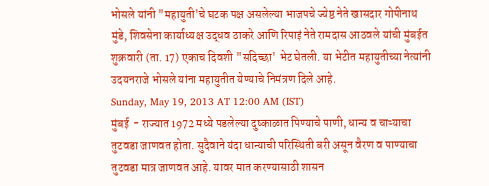भोसले यांनी "महायुती'चे घटक पक्ष असलेल्या भाजपचे ज्येष्ठ नेते खासदार गोपीनाथ मुंडे, शिवसेना कार्याध्यक्ष उद्धव ठाकरे आणि रिपाइं नेते रामदास आठवले यांची मुंबईत शुक्रवारी (ता. 17) एकाच दिवशी "सदिच्छा' भेट घेतली. या भेटीत महायुतीच्या नेत्यांनी उदयनराजे भोसले यांना महायुतीत येण्याचे निमंत्रण दिले आहे.
Sunday, May 19, 2013 AT 12:00 AM (IST)
मुंबई  - राज्यात 1972 मध्ये पडलेल्या दुष्काळात पिण्याचे पाणी, धान्य व चाऱ्याचा तुटवडा जाणवत होता. सुदैवाने यंदा धान्याची परिस्थिती बरी असून वैरण व पाण्याचा तुटवडा मात्र जाणवत आहे. यावर मात करण्यासाठी शासन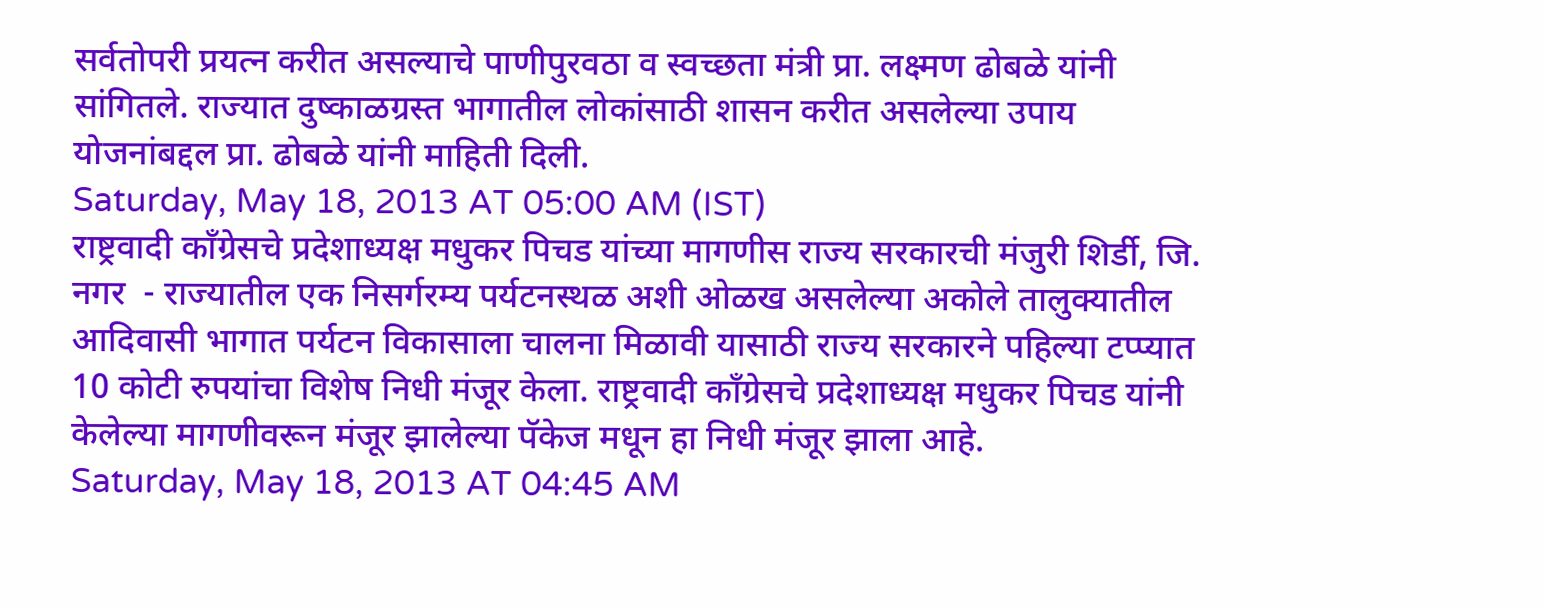सर्वतोपरी प्रयत्न करीत असल्याचे पाणीपुरवठा व स्वच्छता मंत्री प्रा. लक्ष्मण ढोबळे यांनी सांगितले. राज्यात दुष्काळग्रस्त भागातील लोकांसाठी शासन करीत असलेल्या उपाय योजनांबद्दल प्रा. ढोबळे यांनी माहिती दिली.
Saturday, May 18, 2013 AT 05:00 AM (IST)
राष्ट्रवादी कॉंग्रेसचे प्रदेशाध्यक्ष मधुकर पिचड यांच्या मागणीस राज्य सरकारची मंजुरी शिर्डी, जि. नगर  - राज्यातील एक निसर्गरम्य पर्यटनस्थळ अशी ओळख असलेल्या अकोले तालुक्यातील आदिवासी भागात पर्यटन विकासाला चालना मिळावी यासाठी राज्य सरकारने पहिल्या टप्प्यात 10 कोटी रुपयांचा विशेष निधी मंजूर केला. राष्ट्रवादी कॉंग्रेसचे प्रदेशाध्यक्ष मधुकर पिचड यांनी केलेल्या मागणीवरून मंजूर झालेल्या पॅकेज मधून हा निधी मंजूर झाला आहे.
Saturday, May 18, 2013 AT 04:45 AM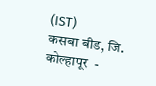(IST)
कसबा बीड, जि. कोल्हापूर  -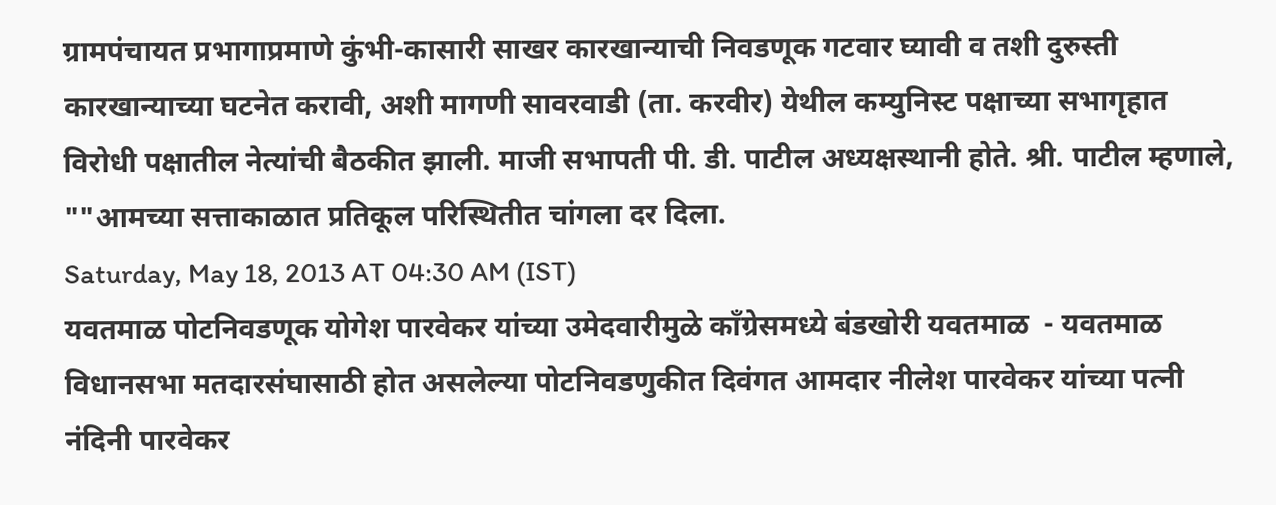ग्रामपंचायत प्रभागाप्रमाणे कुंभी-कासारी साखर कारखान्याची निवडणूक गटवार घ्यावी व तशी दुरुस्ती कारखान्याच्या घटनेत करावी, अशी मागणी सावरवाडी (ता. करवीर) येथील कम्युनिस्ट पक्षाच्या सभागृहात विरोधी पक्षातील नेत्यांची बैठकीत झाली. माजी सभापती पी. डी. पाटील अध्यक्षस्थानी होते. श्री. पाटील म्हणाले, ""आमच्या सत्ताकाळात प्रतिकूल परिस्थितीत चांगला दर दिला.
Saturday, May 18, 2013 AT 04:30 AM (IST)
यवतमाळ पोटनिवडणूक योगेश पारवेकर यांच्या उमेदवारीमुळे कॉंग्रेसमध्ये बंडखोरी यवतमाळ  - यवतमाळ विधानसभा मतदारसंघासाठी होत असलेल्या पोटनिवडणुकीत दिवंगत आमदार नीलेश पारवेकर यांच्या पत्नी नंदिनी पारवेकर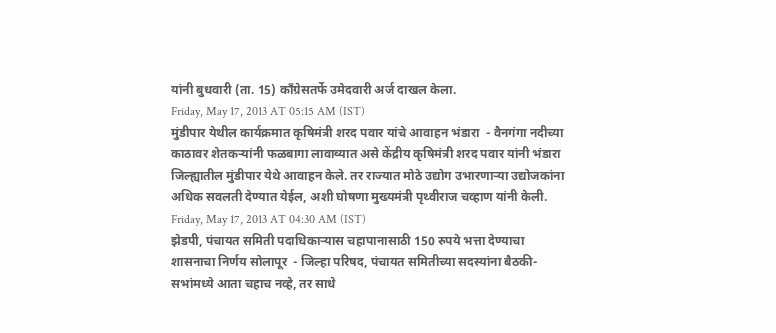यांनी बुधवारी (ता. 15) कॉंग्रेसतर्फे उमेदवारी अर्ज दाखल केला.
Friday, May 17, 2013 AT 05:15 AM (IST)
मुंडीपार येथील कार्यक्रमात कृषिमंत्री शरद पवार यांचे आवाहन भंडारा  - वैनगंगा नदीच्या काठावर शेतकऱ्यांनी फळबागा लावाव्यात असे केंद्रीय कृषिमंत्री शरद पवार यांनी भंडारा जिल्ह्यातील मुंडीपार येथे आवाहन केले. तर राज्यात मोठे उद्योग उभारणाऱ्या उद्योजकांना अधिक सवलती देण्यात येईल, अशी घोषणा मुख्यमंत्री पृथ्वीराज चव्हाण यांनी केली.
Friday, May 17, 2013 AT 04:30 AM (IST)
झेडपी, पंचायत समिती पदाधिकाऱ्यास चहापानासाठी 150 रुपये भत्ता देण्याचा शासनाचा निर्णय सोलापूर  - जिल्हा परिषद, पंचायत समितीच्या सदस्यांना बैठकी-सभांमध्ये आता चहाच नव्हे, तर साधे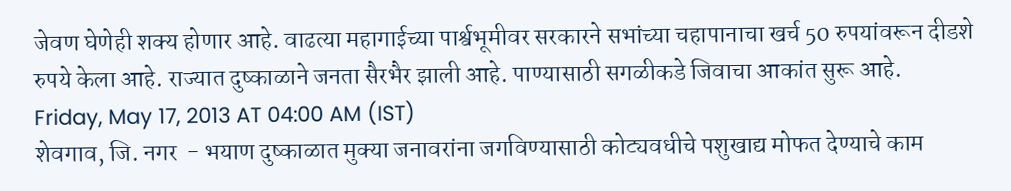जेवण घेणेही शक्य होणार आहे. वाढत्या महागाईच्या पार्श्वभूमीवर सरकारने सभांच्या चहापानाचा खर्च 50 रुपयांवरून दीडशे रुपये केला आहे. राज्यात दुष्काळाने जनता सैरभैर झाली आहे. पाण्यासाठी सगळीकडे जिवाचा आकांत सुरू आहे.
Friday, May 17, 2013 AT 04:00 AM (IST)
शेवगाव, जि. नगर  - भयाण दुष्काळात मुक्या जनावरांना जगविण्यासाठी कोट्यवधीचे पशुखाद्य मोफत देण्याचे काम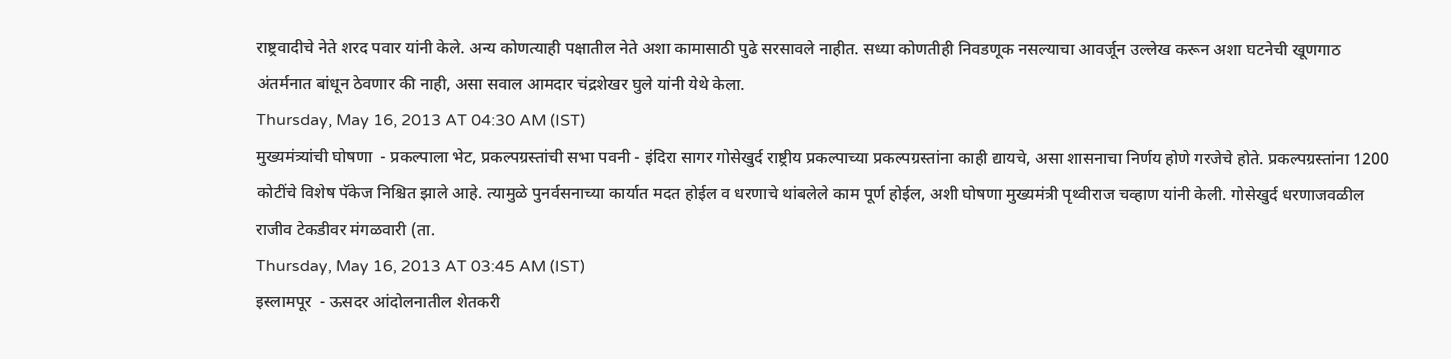राष्ट्रवादीचे नेते शरद पवार यांनी केले. अन्य कोणत्याही पक्षातील नेते अशा कामासाठी पुढे सरसावले नाहीत. सध्या कोणतीही निवडणूक नसल्याचा आवर्जून उल्लेख करून अशा घटनेची खूणगाठ अंतर्मनात बांधून ठेवणार की नाही, असा सवाल आमदार चंद्रशेखर घुले यांनी येथे केला.
Thursday, May 16, 2013 AT 04:30 AM (IST)
मुख्यमंत्र्यांची घोषणा  - प्रकल्पाला भेट, प्रकल्पग्रस्तांची सभा पवनी - इंदिरा सागर गोसेखुर्द राष्ट्रीय प्रकल्पाच्या प्रकल्पग्रस्तांना काही द्यायचे, असा शासनाचा निर्णय होणे गरजेचे होते. प्रकल्पग्रस्तांना 1200 कोटींचे विशेष पॅकेज निश्चित झाले आहे. त्यामुळे पुनर्वसनाच्या कार्यात मदत होईल व धरणाचे थांबलेले काम पूर्ण होईल, अशी घोषणा मुख्यमंत्री पृथ्वीराज चव्हाण यांनी केली. गोसेखुर्द धरणाजवळील राजीव टेकडीवर मंगळवारी (ता.
Thursday, May 16, 2013 AT 03:45 AM (IST)
इस्लामपूर  - ऊसदर आंदोलनातील शेतकरी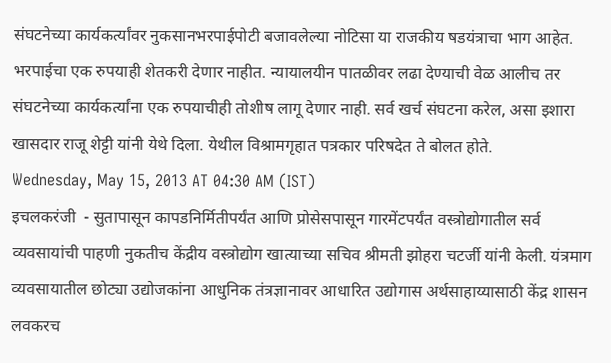संघटनेच्या कार्यकर्त्यांवर नुकसानभरपाईपोटी बजावलेल्या नोटिसा या राजकीय षडयंत्राचा भाग आहेत. भरपाईचा एक रुपयाही शेतकरी देणार नाहीत. न्यायालयीन पातळीवर लढा देण्याची वेळ आलीच तर संघटनेच्या कार्यकर्त्यांना एक रुपयाचीही तोशीष लागू देणार नाही. सर्व खर्च संघटना करेल, असा इशारा खासदार राजू शेट्टी यांनी येथे दिला. येथील विश्रामगृहात पत्रकार परिषदेत ते बोलत होते.
Wednesday, May 15, 2013 AT 04:30 AM (IST)
इचलकरंजी  - सुतापासून कापडनिर्मितीपर्यंत आणि प्रोसेसपासून गारमेंटपर्यंत वस्त्रोद्योगातील सर्व व्यवसायांची पाहणी नुकतीच केंद्रीय वस्त्रोद्योग खात्याच्या सचिव श्रीमती झोहरा चटर्जी यांनी केली. यंत्रमाग व्यवसायातील छोट्या उद्योजकांना आधुनिक तंत्रज्ञानावर आधारित उद्योगास अर्थसाहाय्यासाठी केंद्र शासन लवकरच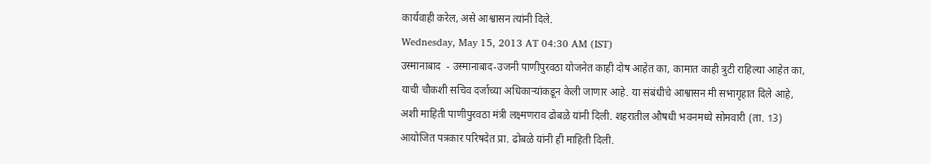कार्यवाही करेल, असे आश्वासन त्यांनी दिले.
Wednesday, May 15, 2013 AT 04:30 AM (IST)
उस्मानाबाद  - उस्मानाबाद-उजनी पाणीपुरवठा योजनेत काही दोष आहेत का, कामात काही त्रुटी राहिल्या आहेत का, याची चौकशी सचिव दर्जाच्या अधिकाऱ्यांकडून केली जाणार आहे. या संबंधीचे आश्वासन मी सभागृहात दिले आहे, अशी माहिती पाणीपुरवठा मंत्री लक्ष्मणराव ढोबळे यांनी दिली. शहरातील औषधी भवनमध्ये सोमवारी (ता. 13) आयोजित पत्रकार परिषदेत प्रा. ढोबळे यांनी ही माहिती दिली.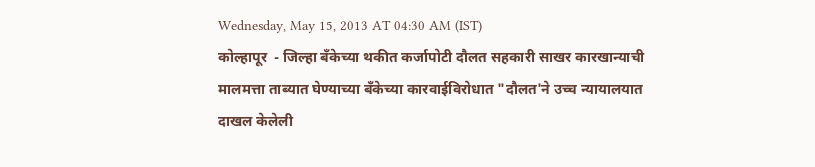Wednesday, May 15, 2013 AT 04:30 AM (IST)
कोल्हापूर  - जिल्हा बॅंकेच्या थकीत कर्जापोटी दौलत सहकारी साखर कारखान्याची मालमत्ता ताब्यात घेण्याच्या बॅंकेच्या कारवाईविरोधात "दौलत'ने उच्च न्यायालयात दाखल केलेली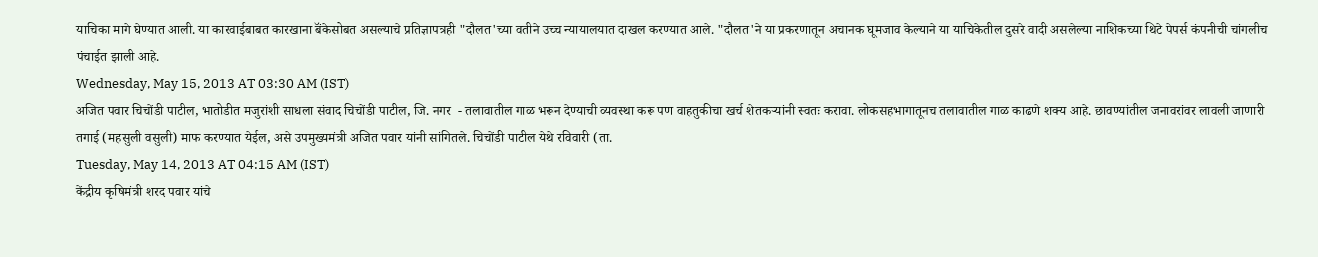याचिका मागे घेण्यात आली. या कारवाईबाबत कारखाना बॅंकेसोबत असल्याचे प्रतिज्ञापत्रही "दौलत'च्या वतीने उच्च न्यायालयात दाखल करण्यात आले. "दौलत'ने या प्रकरणातून अचानक घूमजाव केल्याने या याचिकेतील दुसरे वादी असलेल्या नाशिकच्या थिटे पेपर्स कंपनीची चांगलीच पंचाईत झाली आहे.
Wednesday, May 15, 2013 AT 03:30 AM (IST)
अजित पवार चिचोंडी पाटील, भातोडीत मजुरांशी साधला संवाद चिचोंडी पाटील, जि. नगर  - तलावातील गाळ भरून देण्याची व्यवस्था करू पण वाहतुकीचा खर्च शेतकऱ्यांनी स्वतः करावा. लोकसहभागातूनच तलावातील गाळ काढणे शक्य आहे. छावण्यांतील जनावरांवर लावली जाणारी तगाई (महसुली वसुली) माफ करण्यात येईल, असे उपमुख्यमंत्री अजित पवार यांनी सांगितले. चिचोंडी पाटील येथे रविवारी (ता.
Tuesday, May 14, 2013 AT 04:15 AM (IST)
केंद्रीय कृषिमंत्री शरद पवार यांचे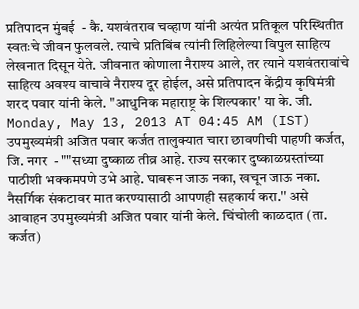प्रतिपादन मुंबई  - कै. यशवंतराव चव्हाण यांनी अत्यंत प्रतिकूल परिस्थितीत स्वतःचे जीवन फुलवले. त्याचे प्रतिबिंब त्यांनी लिहिलेल्या विपुल साहित्य लेखनात दिसून येते. जीवनात कोणाला नैराश्य आले, तर त्याने यशवंतरावांचे साहित्य अवश्य वाचावे नैराश्य दूर होईल, असे प्रतिपादन केंद्रीय कृषिमंत्री शरद पवार यांनी केले. "आधुनिक महाराष्ट्र के शिल्पकार' या के. जी.
Monday, May 13, 2013 AT 04:45 AM (IST)
उपमुख्यमंत्री अजित पवार कर्जत तालुक्यात चारा छावणीची पाहणी कर्जत, जि. नगर  - ""सध्या दुष्काळ तीव्र आहे. राज्य सरकार दुष्काळग्रस्तांच्या पाठीशी भक्कमपणे उभे आहे. घाबरून जाऊ नका, खचून जाऊ नका. नैसर्गिक संकटावर मात करण्यासाठी आपणही सहकार्य करा.'' असे आवाहन उपमुख्यमंत्री अजित पवार यांनी केले. चिंचोली काळदात (ता. कर्जत)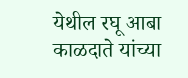येथील रघू आबा काळदाते यांच्या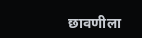छावणीला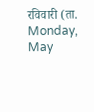रविवारी (ता.
Monday, May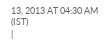13, 2013 AT 04:30 AM (IST)
|